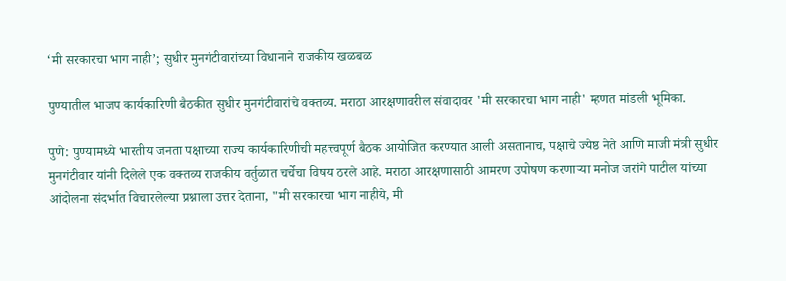‘मी सरकारचा भाग नाही’; सुधीर मुनगंटीवारांच्या विधानाने राजकीय खळबळ

पुण्यातील भाजप कार्यकारिणी बैठकीत सुधीर मुनगंटीवारांचे वक्तव्य. मराठा आरक्षणावरील संवादावर 'मी सरकारचा भाग नाही' म्हणत मांडली भूमिका.

पुणे: पुण्यामध्ये भारतीय जनता पक्षाच्या राज्य कार्यकारिणीची महत्त्वपूर्ण बैठक आयोजित करण्यात आली असतानाच, पक्षाचे ज्येष्ठ नेते आणि माजी मंत्री सुधीर मुनगंटीवार यांनी दिलेले एक वक्तव्य राजकीय वर्तुळात चर्चेचा विषय ठरले आहे. मराठा आरक्षणासाठी आमरण उपोषण करणाऱ्या मनोज जरांगे पाटील यांच्या आंदोलना संदर्भात विचारलेल्या प्रश्नाला उत्तर देताना, "मी सरकारचा भाग नाहीये, मी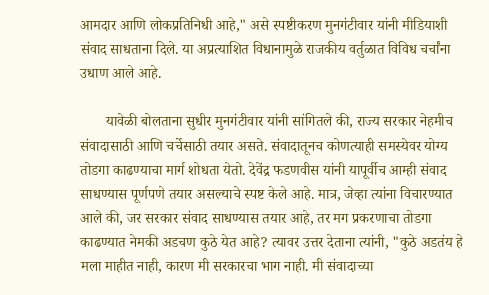आमदार आणि लोकप्रतिनिधी आहे," असे स्पष्टीकरण मुनगंटीवार यांनी मीडियाशी संवाद साधताना दिले. या अप्रत्याशित विधानामुळे राजकीय वर्तुळात विविध चर्चांना उधाण आले आहे.

       यावेळी बोलताना सुधीर मुनगंटीवार यांनी सांगितले की, राज्य सरकार नेहमीच संवादासाठी आणि चर्चेसाठी तयार असते. संवादातूनच कोणत्याही समस्येवर योग्य तोडगा काढण्याचा मार्ग शोधता येतो. देवेंद्र फडणवीस यांनी यापूर्वीच आम्ही संवाद साधण्यास पूर्णपणे तयार असल्याचे स्पष्ट केले आहे. मात्र, जेव्हा त्यांना विचारण्यात आले की, जर सरकार संवाद साधण्यास तयार आहे, तर मग प्रकरणाचा तोडगा काढण्यात नेमकी अडचण कुठे येत आहे? त्यावर उत्तर देताना त्यांनी, "कुठे अडतंय हे मला माहीत नाही, कारण मी सरकारचा भाग नाही. मी संवादाच्या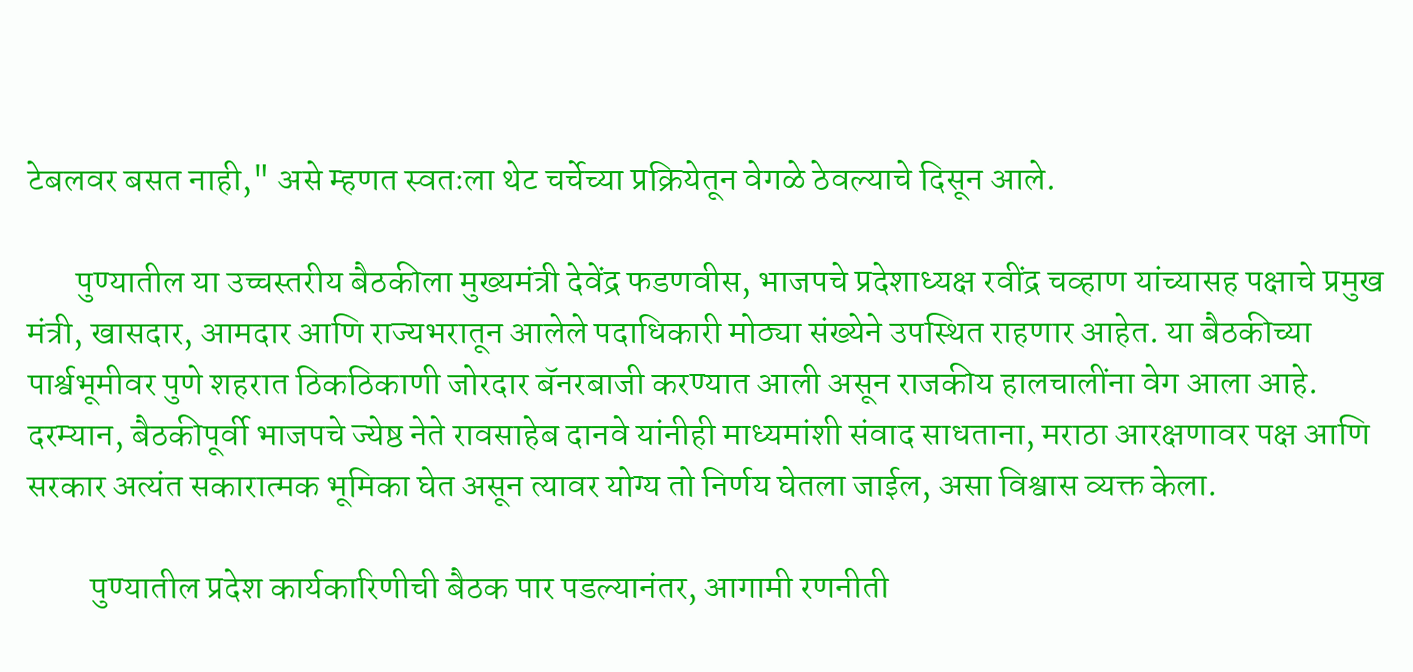टेबलवर बसत नाही," असे म्हणत स्वतःला थेट चर्चेच्या प्रक्रियेतून वेगळे ठेवल्याचे दिसून आले.

       पुण्यातील या उच्चस्तरीय बैठकीला मुख्यमंत्री देवेंद्र फडणवीस, भाजपचे प्रदेशाध्यक्ष रवींद्र चव्हाण यांच्यासह पक्षाचे प्रमुख मंत्री, खासदार, आमदार आणि राज्यभरातून आलेले पदाधिकारी मोठ्या संख्येने उपस्थित राहणार आहेत. या बैठकीच्या पार्श्वभूमीवर पुणे शहरात ठिकठिकाणी जोरदार बॅनरबाजी करण्यात आली असून राजकीय हालचालींना वेग आला आहे. दरम्यान, बैठकीपूर्वी भाजपचे ज्येष्ठ नेते रावसाहेब दानवे यांनीही माध्यमांशी संवाद साधताना, मराठा आरक्षणावर पक्ष आणि सरकार अत्यंत सकारात्मक भूमिका घेत असून त्यावर योग्य तो निर्णय घेतला जाईल, असा विश्वास व्यक्त केला.

         पुण्यातील प्रदेश कार्यकारिणीची बैठक पार पडल्यानंतर, आगामी रणनीती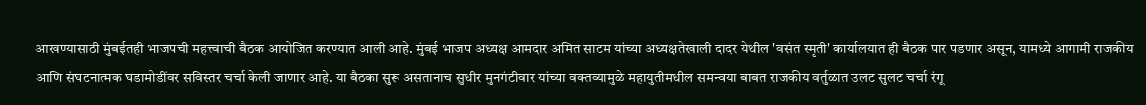आखण्यासाठी मुंबईतही भाजपची महत्त्वाची बैठक आयोजित करण्यात आली आहे. मुंबई भाजप अध्यक्ष आमदार अमित साटम यांच्या अध्यक्षतेखाली दादर येथील 'वसंत स्मृती' कार्यालयात ही बैठक पार पडणार असून, यामध्ये आगामी राजकीय आणि संघटनात्मक घडामोडींवर सविस्तर चर्चा केली जाणार आहे. या बैठका सुरू असतानाच सुधीर मुनगंटीवार यांच्या वक्तव्यामुळे महायुतीमधील समन्वया बाबत राजकीय वर्तुळात उलट सुलट चर्चा रंगू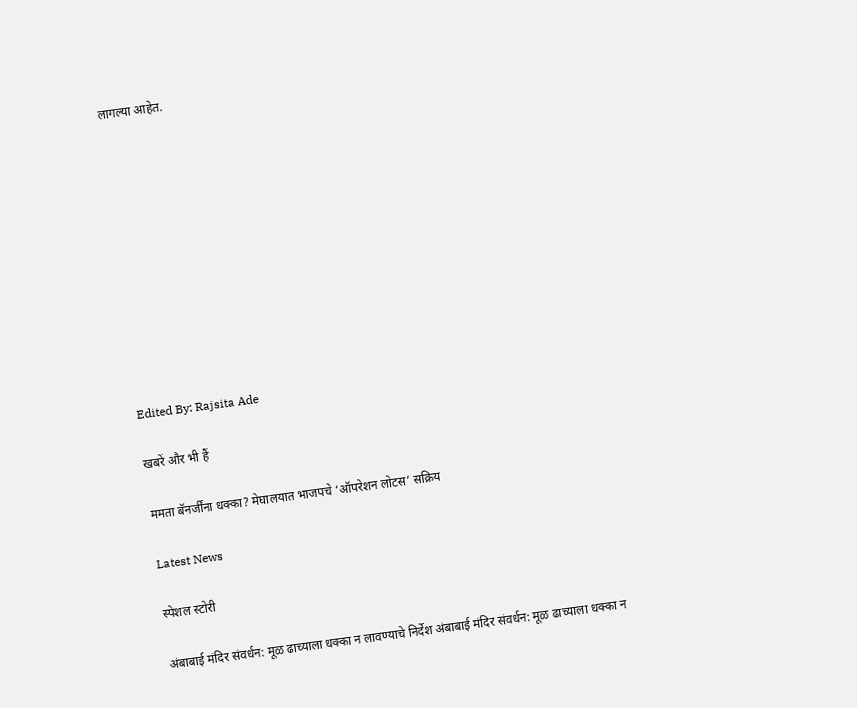लागल्या आहेत.











Edited By: Rajsita Ade

खबरें और भी हैं

ममता बॅनर्जींना धक्का? मेघालयात भाजपचे ‘ऑपरेशन लोटस’ सक्रिय

Latest News

स्पेशल स्टोरी

अंबाबाई मंदिर संवर्धन: मूळ ढाच्याला धक्का न लावण्याचे निर्देश अंबाबाई मंदिर संवर्धन: मूळ ढाच्याला धक्का न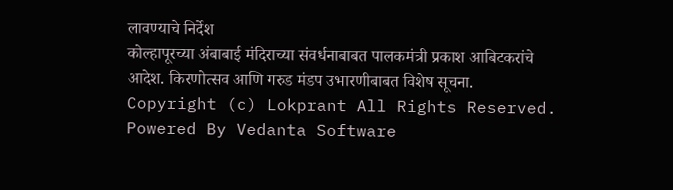लावण्याचे निर्देश
कोल्हापूरच्या अंबाबाई मंदिराच्या संवर्धनाबाबत पालकमंत्री प्रकाश आबिटकरांचे आदेश. किरणोत्सव आणि गरुड मंडप उभारणीबाबत विशेष सूचना.
Copyright (c) Lokprant All Rights Reserved.
Powered By Vedanta Software